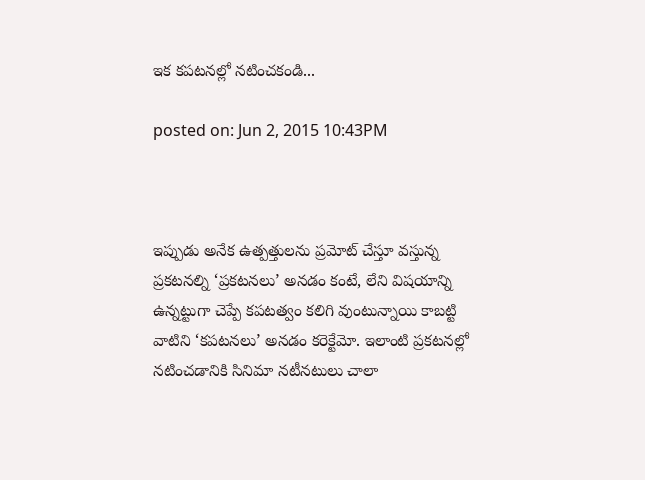ఇక కపటనల్లో నటించకండి...

posted on: Jun 2, 2015 10:43PM



ఇప్పుడు అనేక ఉత్పత్తులను ప్రమోట్ చేస్తూ వస్తున్న ప్రకటనల్ని ‘ప్రకటనలు’ అనడం కంటే, లేని విషయాన్ని ఉన్నట్టుగా చెప్పే కపటత్వం కలిగి వుంటున్నాయి కాబట్టి వాటిని ‘కపటనలు’ అనడం కరెక్టేమో. ఇలాంటి ప్రకటనల్లో నటించడానికి సినిమా నటీనటులు చాలా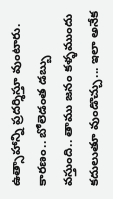ఉత్సాహాన్ని ప్రదర్శిస్తూ వుంటారు. కారణం.. బోలెడంత డబ్బు వస్తుంది.. తాము జనం కళ్ళముందు కదులుతూ వుండొచ్చు... ఇలా అనేక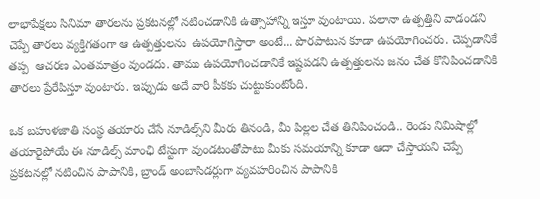లాభాపేక్షలు సినిమా తారలను ప్రకటనల్లో నటించడానికి ఉత్సాహాన్ని ఇస్తూ వుంటాయి. పలానా ఉత్పత్తిని వాడండని చెప్పే తారలు వ్యక్తిగతంగా ఆ ఉత్పత్తులను  ఉపయోగిస్తారా అంటే... పొరపాటున కూడా ఉపయోగించరు. చెప్పడానికే తప్ప  ఆచరణ ఎంతమాత్రం వుండదు. తాము ఉపయోగించడానికే ఇష్టపడని ఉత్పత్తులను జనం చేత కొనిపించడానికి తారలు ప్రేరేపిస్తూ వుంటారు. ఇప్పుడు అదే వారి పీకకు చుట్టుకుంటోంది.

ఒక బహుళజాతి సంస్థ తయారు చేసే నూడిల్స్‌ని మీరు తినండి, మీ పిల్లల చేత తినిపించండి.. రెండు నిమిషాల్లో తయారైపోయే ఈ నూడిల్స్ మాంఛి టేస్టుగా వుండటంతోపాటు మీకు సమయాన్ని కూడా ఆదా చేస్తాయని చెప్పే ప్రకటనల్లో నటించిన పాపానికి, బ్రాండ్ అంబాసిడర్లుగా వ్యవహరించిన పాపానికి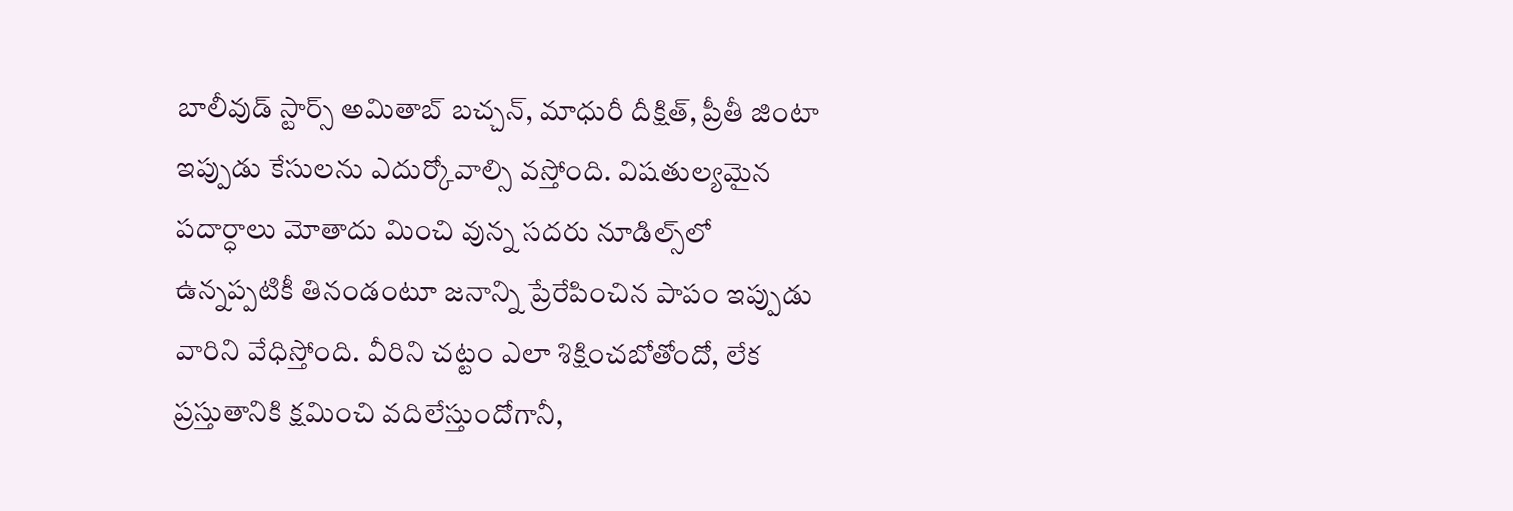బాలీవుడ్ స్టార్స్ అమితాబ్ బచ్చన్, మాధురీ దీక్షిత్, ప్రీతీ జింటా ఇప్పుడు కేసులను ఎదుర్కోవాల్సి వస్తోంది. విషతుల్యమైన పదార్ధాలు మోతాదు మించి వున్న సదరు నూడిల్స్‌లో ఉన్నప్పటికీ తినండంటూ జనాన్ని ప్రేరేపించిన పాపం ఇప్పుడు వారిని వేధిస్తోంది. వీరిని చట్టం ఎలా శిక్షించబోతోందో, లేక ప్రస్తుతానికి క్షమించి వదిలేస్తుందోగానీ,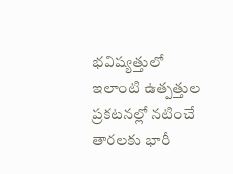భవిష్యత్తులో ఇలాంటి ఉత్పత్తుల ప్రకటనల్లో నటించే తారలకు భారీ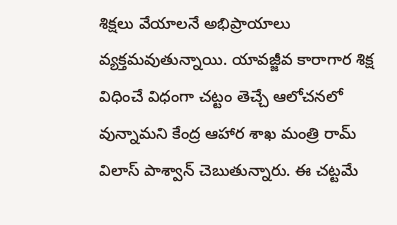శిక్షలు వేయాలనే అభిప్రాయాలు వ్యక్తమవుతున్నాయి. యావజ్జీవ కారాగార శిక్ష విధించే విధంగా చట్టం తెచ్చే ఆలోచనలో వున్నామని కేంద్ర ఆహార శాఖ మంత్రి రామ్ విలాస్ పాశ్వాన్ చెబుతున్నారు. ఈ చట్టమే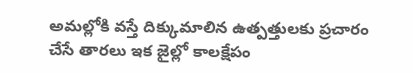అమల్లోకి వస్తే దిక్కుమాలిన ఉత్పత్తులకు ప్రచారం చేసే తారలు ఇక జైల్లో కాలక్షేపం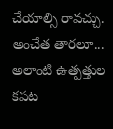చేయాల్సి రావచ్చు. అంచేత తారలూ... అలాంటి ఉత్పత్తుల కపట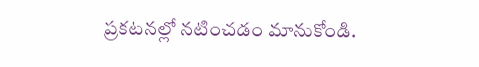ప్రకటనల్లో నటించడం మానుకోండి.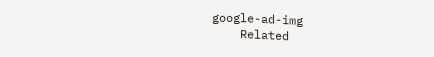google-ad-img
    Related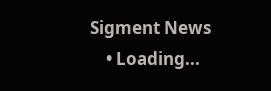Sigment News
    • Loading...